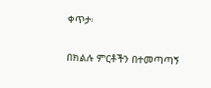ቀጥታ፡

በክልሉ ምርቶችን በተመጣጣኝ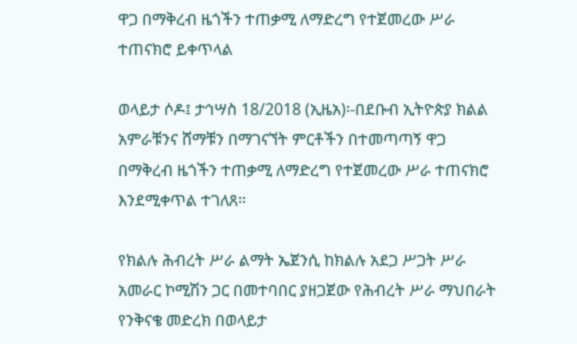ዋጋ በማቅረብ ዜጎችን ተጠቃሚ ለማድረግ የተጀመረው ሥራ ተጠናክሮ ይቀጥላል

ወላይታ ሶዶ፤ ታኅሣስ 18/2018 (ኢዜአ)፡-በደቡብ ኢትዮጵያ ክልል አምራቹንና ሸማቹን በማገናኘት ምርቶችን በተመጣጣኝ ዋጋ በማቅረብ ዜጎችን ተጠቃሚ ለማድረግ የተጀመረው ሥራ ተጠናክሮ እንደሚቀጥል ተገለጸ።

የክልሉ ሕብረት ሥራ ልማት ኤጀንሲ ከክልሉ አደጋ ሥጋት ሥራ አመራር ኮሚሽን ጋር በመተባበር ያዘጋጀው የሕብረት ሥራ ማህበራት የንቅናቄ መድረክ በወላይታ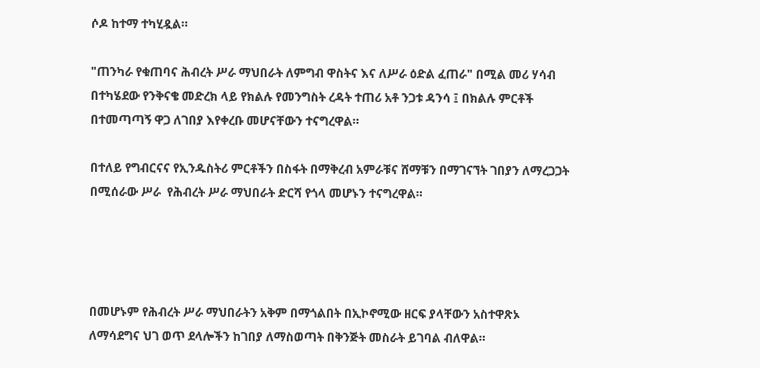ሶዶ ከተማ ተካሂዷል።

"ጠንካራ የቁጠባና ሕብረት ሥራ ማህበራት ለምግብ ዋስትና እና ለሥራ ዕድል ፈጠራ" በሚል መሪ ሃሳብ በተካሄደው የንቅናቄ መድረክ ላይ የክልሉ የመንግስት ረዳት ተጠሪ አቶ ንጋቱ ዳንሳ ፤ በክልሉ ምርቶች በተመጣጣኝ ዋጋ ለገበያ እየቀረቡ መሆናቸውን ተናግረዋል።

በተለይ የግብርናና የኢንዱስትሪ ምርቶችን በስፋት በማቅረብ አምራቹና ሸማቹን በማገናኘት ገበያን ለማረጋጋት በሚሰራው ሥራ  የሕብረት ሥራ ማህበራት ድርሻ የጎላ መሆኑን ተናግረዋል።




በመሆኑም የሕብረት ሥራ ማህበራትን አቅም በማጎልበት በኢኮኖሚው ዘርፍ ያላቸውን አስተዋጽኦ ለማሳደግና ህገ ወጥ ደላሎችን ከገበያ ለማስወጣት በቅንጅት መስራት ይገባል ብለዋል።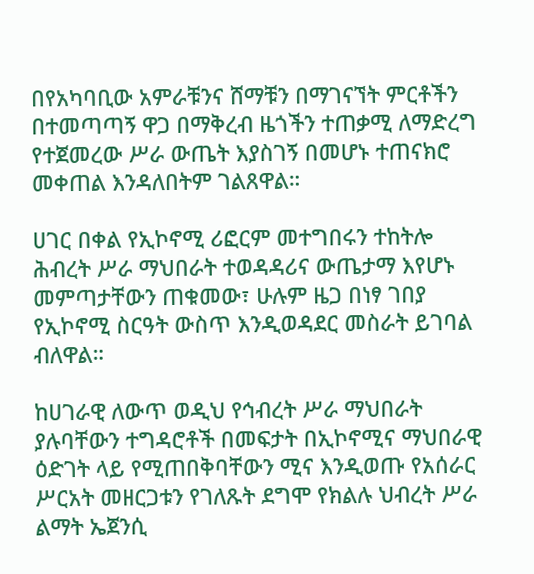በየአካባቢው አምራቹንና ሸማቹን በማገናኘት ምርቶችን በተመጣጣኝ ዋጋ በማቅረብ ዜጎችን ተጠቃሚ ለማድረግ የተጀመረው ሥራ ውጤት እያስገኝ በመሆኑ ተጠናክሮ መቀጠል እንዳለበትም ገልጸዋል።

ሀገር በቀል የኢኮኖሚ ሪፎርም መተግበሩን ተከትሎ ሕብረት ሥራ ማህበራት ተወዳዳሪና ውጤታማ እየሆኑ መምጣታቸውን ጠቁመው፣ ሁሉም ዜጋ በነፃ ገበያ የኢኮኖሚ ስርዓት ውስጥ እንዲወዳደር መስራት ይገባል ብለዋል።

ከሀገራዊ ለውጥ ወዲህ የኅብረት ሥራ ማህበራት ያሉባቸውን ተግዳሮቶች በመፍታት በኢኮኖሚና ማህበራዊ ዕድገት ላይ የሚጠበቅባቸውን ሚና እንዲወጡ የአሰራር ሥርአት መዘርጋቱን የገለጹት ደግሞ የክልሉ ህብረት ሥራ ልማት ኤጀንሲ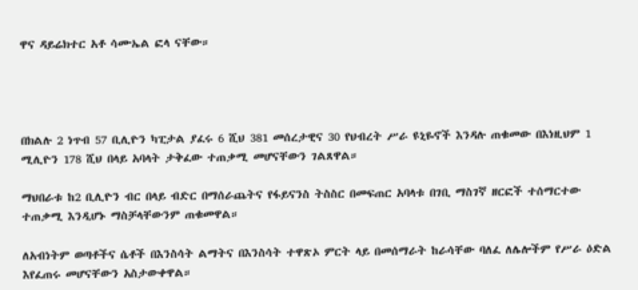ዋና ዳይሬክተር አቶ ሳሙኤል ፎላ ናቸው።




በክልሉ 2 ነጥብ 57 ቢሊዮን ካፒታል ያፈሩ 6 ሺህ 381 መሰረታዊና 30 የህብረት ሥራ ዩኒዬኖች እንዳሉ ጠቁመው በእነዚህም 1 ሚሊዮን 178 ሺህ በላይ አባላት ታቅፈው ተጠቃሚ መሆናቸውን ገልጸዋል።

ማህበራቱ ከ2 ቢሊዮን ብር በላይ ብድር በማሰራጨትና የፋይናንስ ትስስር በመፍጠር አባላቱ በገቢ ማስገኛ ዘርፎች ተሰማርተው ተጠቃሚ እንዲሆኑ ማስቻላቸውንም ጠቁመዋል።

ለአብነትም ወጣቶችና ሴቶች በእንስሳት ልማትና በእንስሳት ተዋጽኦ ምርት ላይ በመሰማራት ከራሳቸው ባለፈ ለሌሎችም የሥራ ዕድል እየፈጠሩ መሆናቸውን አስታውቀዋል።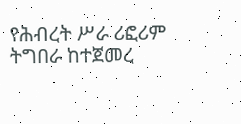የሕብረት ሥራ ሪፎሪም ትግበራ ከተጀመረ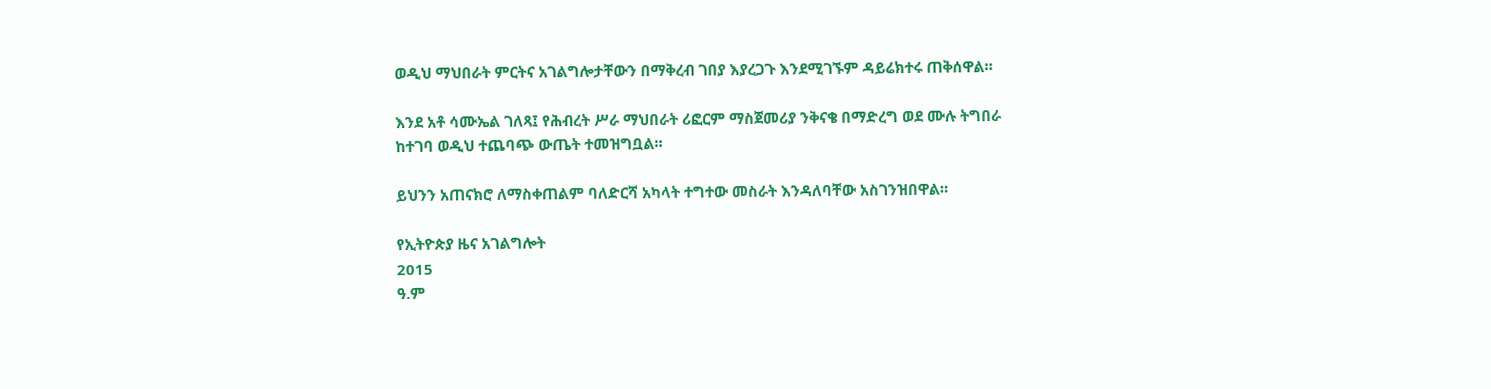ወዲህ ማህበራት ምርትና አገልግሎታቸውን በማቅረብ ገበያ እያረጋጉ እንደሚገኙም ዳይሬክተሩ ጠቅሰዋል።

እንደ አቶ ሳሙኤል ገለጻ፤ የሕብረት ሥራ ማህበራት ሪፎርም ማስጀመሪያ ንቅናቄ በማድረግ ወደ ሙሉ ትግበራ ከተገባ ወዲህ ተጨባጭ ውጤት ተመዝግቧል።

ይህንን አጠናክሮ ለማስቀጠልም ባለድርሻ አካላት ተግተው መስራት እንዳለባቸው አስገንዝበዋል።

የኢትዮጵያ ዜና አገልግሎት
2015
ዓ.ም